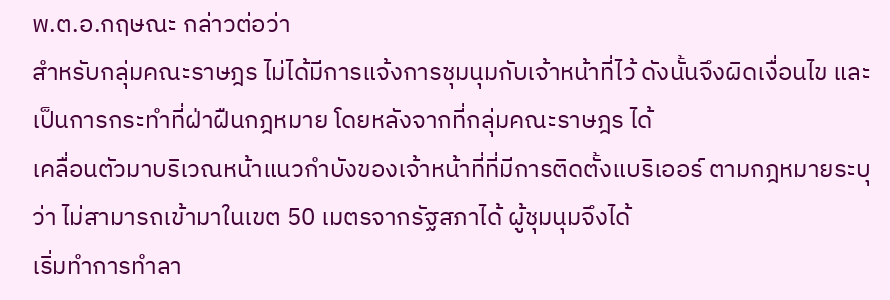พ.ต.อ.กฤษณะ กล่าวต่อว่า
สำหรับกลุ่มคณะราษฎร ไม่ได้มีการแจ้งการชุมนุมกับเจ้าหน้าที่ไว้ ดังนั้นจึงผิดเงื่อนไข และเป็นการกระทำที่ฝ่าฝืนกฎหมาย โดยหลังจากที่กลุ่มคณะราษฎร ได้
เคลื่อนตัวมาบริเวณหน้าแนวกำบังของเจ้าหน้าที่ที่มีการติดตั้งแบริเออร์ ตามกฎหมายระบุว่า ไม่สามารถเข้ามาในเขต 50 เมตรจากรัฐสภาได้ ผู้ชุมนุมจึงได้
เริ่มทำการทำลา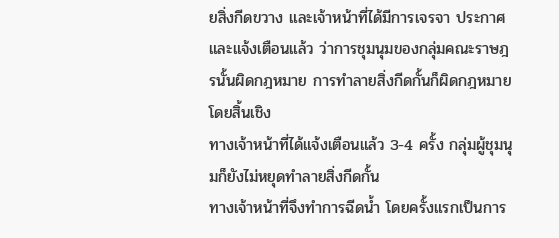ยสิ่งกีดขวาง และเจ้าหน้าที่ได้มีการเจรจา ประกาศ และแจ้งเตือนแล้ว ว่าการชุมนุมของกลุ่มคณะราษฎรนั้นผิดกฎหมาย การทำลายสิ่งกีดกั้นก็ผิดกฎหมายโดยสิ้นเชิง
ทางเจ้าหน้าที่ได้แจ้งเตือนแล้ว 3-4 ครั้ง กลุ่มผู้ชุมนุมก็ยังไม่หยุดทำลายสิ่งกีดกั้น
ทางเจ้าหน้าที่จึงทำการฉีดน้ำ โดยครั้งแรกเป็นการ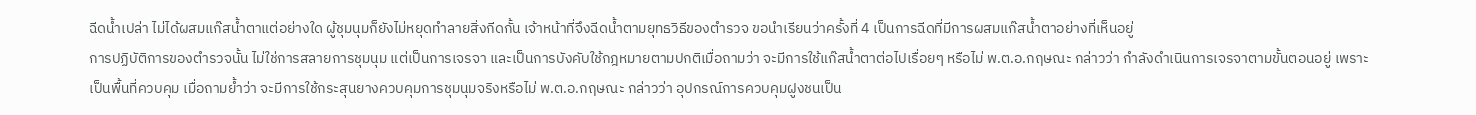ฉีดน้ำเปล่า ไม่ได้ผสมแก๊สน้ำตาแต่อย่างใด ผู้ชุมนุมก็ยังไม่หยุดทำลายสิ่งกีดกั้น เจ้าหน้าที่จึงฉีดน้ำตามยุทธวิธีของตำรวจ ขอนำเรียนว่าครั้งที่ 4 เป็นการฉีดที่มีการผสมแก๊สน้ำตาอย่างที่เห็นอยู่
การปฏิบัติการของตำรวจนั้น ไม่ใช่การสลายการชุมนุม แต่เป็นการเจรจา และเป็นการบังคับใช้กฎหมายตามปกติเมื่อถามว่า จะมีการใช้แก๊สน้ำตาต่อไปเรื่อยๆ หรือไม่ พ.ต.อ.กฤษณะ กล่าวว่า กำลังดำเนินการเจรจาตามขั้นตอนอยู่ เพราะเป็นพื้นที่ควบคุม เมื่อถามย้ำว่า จะมีการใช้กระสุนยางควบคุมการชุมนุมจริงหรือไม่ พ.ต.อ.กฤษณะ กล่าวว่า อุปกรณ์การควบคุมฝูงชนเป็น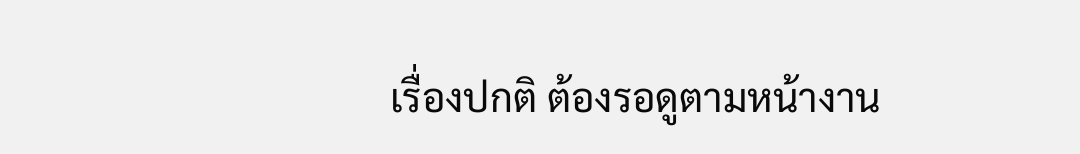เรื่องปกติ ต้องรอดูตามหน้างาน